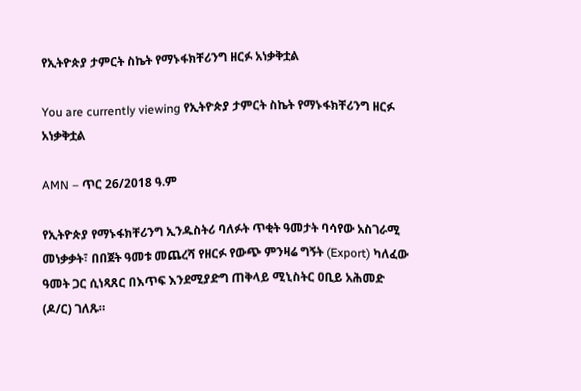የኢትዮጵያ ታምርት ስኬት የማኑፋክቸሪንግ ዘርፉ አነቃቅቷል

You are currently viewing የኢትዮጵያ ታምርት ስኬት የማኑፋክቸሪንግ ዘርፉ አነቃቅቷል

AMN – ጥር 26/2018 ዓ.ም

የኢትዮጵያ የማኑፋክቸሪንግ ኢንዱስትሪ ባለፉት ጥቂት ዓመታት ባሳየው አስገራሚ መነቃቃት፣ በበጀት ዓመቱ መጨረሻ የዘርፉ የውጭ ምንዛሬ ግኝት (Export) ካለፈው ዓመት ጋር ሲነጻጸር በእጥፍ እንደሚያድግ ጠቅላይ ሚኒስትር ዐቢይ አሕመድ (ዶ/ር) ገለጹ።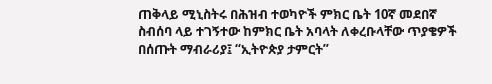ጠቅላይ ሚኒስትሩ በሕዝብ ተወካዮች ምክር ቤት 10ኛ መደበኛ ስብሰባ ላይ ተገኝተው ከምክር ቤት አባላት ለቀረቡላቸው ጥያቄዎች በሰጡት ማብራሪያ፤ “ኢትዮጵያ ታምርት”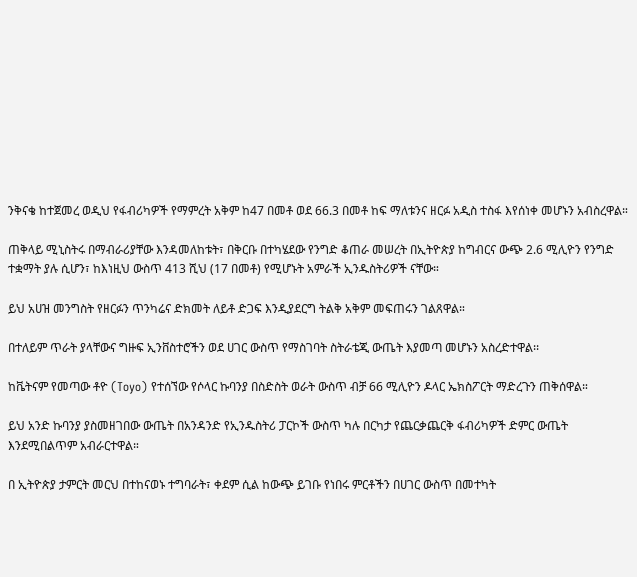ንቅናቄ ከተጀመረ ወዲህ የፋብሪካዎች የማምረት አቅም ከ47 በመቶ ወደ 66.3 በመቶ ከፍ ማለቱንና ዘርፉ አዲስ ተስፋ እየሰነቀ መሆኑን አብስረዋል።

ጠቅላይ ሚኒስትሩ በማብራሪያቸው እንዳመለከቱት፣ በቅርቡ በተካሄደው የንግድ ቆጠራ መሠረት በኢትዮጵያ ከግብርና ውጭ 2.6 ሚሊዮን የንግድ ተቋማት ያሉ ሲሆን፣ ከእነዚህ ውስጥ 413 ሺህ (17 በመቶ) የሚሆኑት አምራች ኢንዱስትሪዎች ናቸው።

ይህ አሀዝ መንግስት የዘርፉን ጥንካሬና ድክመት ለይቶ ድጋፍ እንዲያደርግ ትልቅ አቅም መፍጠሩን ገልጸዋል።

በተለይም ጥራት ያላቸውና ግዙፍ ኢንቨስተሮችን ወደ ሀገር ውስጥ የማስገባት ስትራቴጂ ውጤት እያመጣ መሆኑን አስረድተዋል፡፡

ከቬትናም የመጣው ቶዮ (Toyo) የተሰኘው የሶላር ኩባንያ በስድስት ወራት ውስጥ ብቻ 66 ሚሊዮን ዶላር ኤክስፖርት ማድረጉን ጠቅሰዋል።

ይህ አንድ ኩባንያ ያስመዘገበው ውጤት በአንዳንድ የኢንዱስትሪ ፓርኮች ውስጥ ካሉ በርካታ የጨርቃጨርቅ ፋብሪካዎች ድምር ውጤት እንደሚበልጥም አብራርተዋል።

በ ኢትዮጵያ ታምርት መርህ በተከናወኑ ተግባራት፣ ቀደም ሲል ከውጭ ይገቡ የነበሩ ምርቶችን በሀገር ውስጥ በመተካት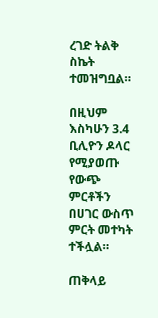ረገድ ትልቅ ስኬት ተመዝግቧል።

በዚህም እስካሁን 3.4 ቢሊዮን ዶላር የሚያወጡ የውጭ ምርቶችን በሀገር ውስጥ ምርት መተካት ተችሏል።

ጠቅላይ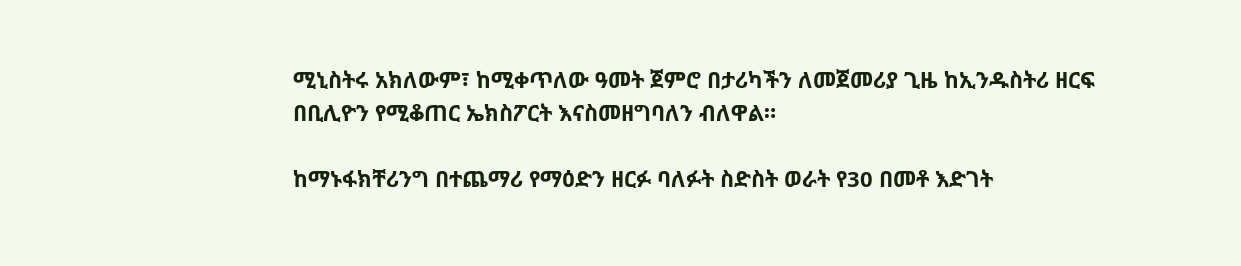ሚኒስትሩ አክለውም፣ ከሚቀጥለው ዓመት ጀምሮ በታሪካችን ለመጀመሪያ ጊዜ ከኢንዱስትሪ ዘርፍ በቢሊዮን የሚቆጠር ኤክስፖርት እናስመዘግባለን ብለዋል።

ከማኑፋክቸሪንግ በተጨማሪ የማዕድን ዘርፉ ባለፉት ስድስት ወራት የ30 በመቶ እድገት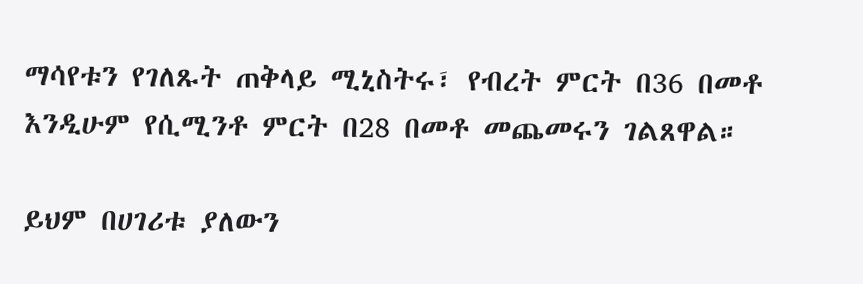ማሳየቱን የገለጹት ጠቅላይ ሚኒስትሩ፣ የብረት ምርት በ36 በመቶ እንዲሁም የሲሚንቶ ምርት በ28 በመቶ መጨመሩን ገልጸዋል።

ይህም በሀገሪቱ ያለውን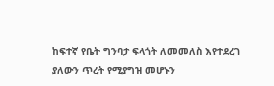ከፍተኛ የቤት ግንባታ ፍላጎት ለመመለስ እየተደረገ ያለውን ጥረት የሚያግዝ መሆኑን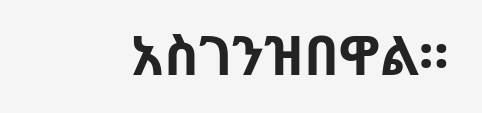አስገንዝበዋል።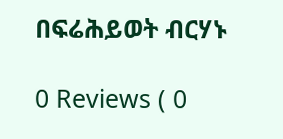በፍሬሕይወት ብርሃኑ

0 Reviews ( 0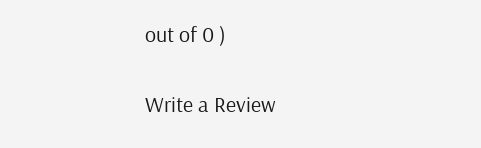out of 0 )

Write a Review